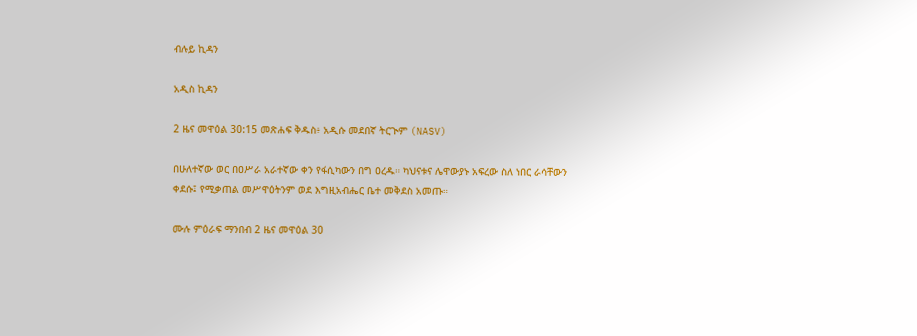ብሉይ ኪዳን

አዲስ ኪዳን

2 ዜና መዋዕል 30:15 መጽሐፍ ቅዱስ፥ አዲሱ መደበኛ ትርጒም (NASV)

በሁለተኛው ወር በዐሥራ አራተኛው ቀን የፋሲካውን በግ ዐረዱ። ካህናቱና ሌዋውያኑ አፍረው ስለ ነበር ራሳቸውን ቀደሱ፤ የሚቃጠል መሥዋዕትንም ወደ እግዚአብሔር ቤተ መቅደስ አመጡ።

ሙሉ ምዕራፍ ማንበብ 2 ዜና መዋዕል 30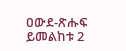ዐውደ-ጽሑፍ ይመልከቱ 2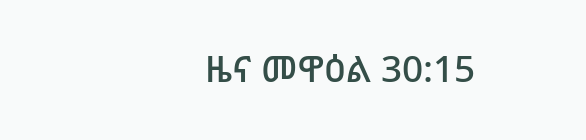ዜና መዋዕል 30:15